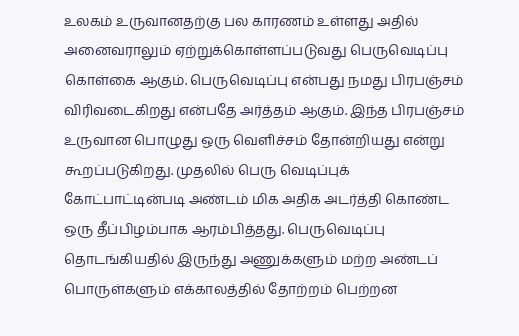உலகம் உருவானதற்கு பல காரணம் உள்ளது அதில் அனைவராலும் ஏற்றுக்கொள்ளப்படுவது பெருவெடிப்பு கொள்கை ஆகும். பெருவெடிப்பு என்பது நமது பிரபஞ்சம் விரிவடைகிறது என்பதே அர்த்தம் ஆகும். இந்த பிரபஞ்சம் உருவான பொழுது ஒரு வெளிச்சம் தோன்றியது என்று கூறப்படுகிறது. முதலில் பெரு வெடிப்புக் கோட்பாட்டின்படி அண்டம் மிக அதிக அடர்த்தி கொண்ட ஒரு தீப்பிழம்பாக ஆரம்பித்தது. பெருவெடிப்பு தொடங்கியதில் இருந்து அணுக்களும் மற்ற அண்டப் பொருள்களும் எக்காலத்தில் தோற்றம் பெற்றன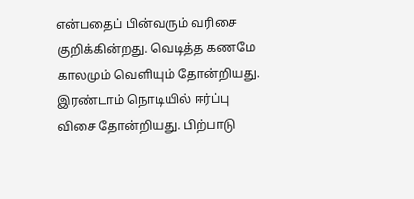என்பதைப் பின்வரும் வரிசை குறிக்கின்றது. வெடித்த கணமே காலமும் வெளியும் தோன்றியது. இரண்டாம் நொடியில் ஈர்ப்பு விசை தோன்றியது. பிற்பாடு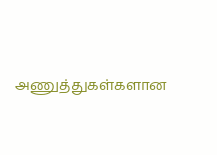அணுத்துகள்களான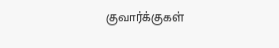குவார்க்குகள்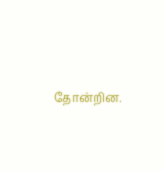தோன்றின.